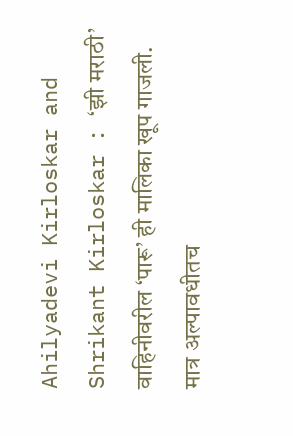Ahilyadevi Kirloskar and Shrikant Kirloskar : ‘झी मराठी’ वाहिनीवरील ‘पारू’ ही मालिका खूप गाजली. मात्र अल्पावधीतच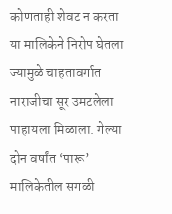कोणताही शेवट न करता या मालिकेने निरोप घेतला ज्यामुळे चाहतावर्गात नाराजीचा सूर उमटलेला पाहायला मिळाला. गेल्या दोन वर्षांत ‘पारू’ मालिकेतील सगळी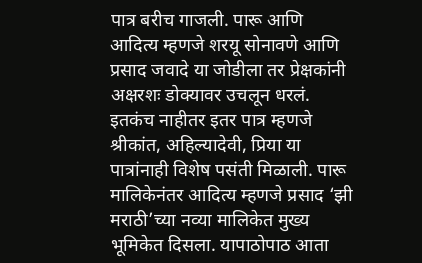पात्र बरीच गाजली. पारू आणि आदित्य म्हणजे शरयू सोनावणे आणि प्रसाद जवादे या जोडीला तर प्रेक्षकांनी अक्षरशः डोक्यावर उचलून धरलं. इतकंच नाहीतर इतर पात्र म्हणजे श्रीकांत, अहिल्यादेवी, प्रिया या पात्रांनाही विशेष पसंती मिळाली. पारू मालिकेनंतर आदित्य म्हणजे प्रसाद ‘झी मराठी’च्या नव्या मालिकेत मुख्य भूमिकेत दिसला. यापाठोपाठ आता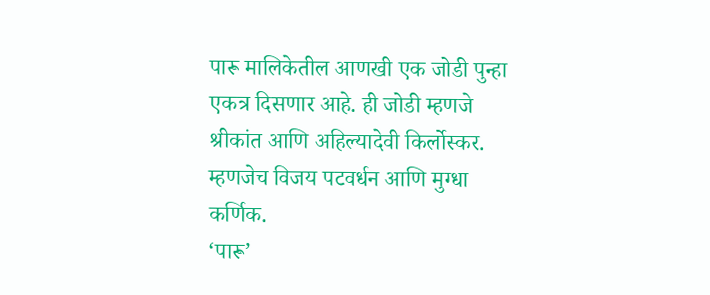पारू मालिकेतील आणखी एक जोडी पुन्हा एकत्र दिसणार आहे. ही जोडी म्हणजे श्रीकांत आणि अहिल्यादेवी किर्लोस्कर. म्हणजेच विजय पटवर्धन आणि मुग्धा कर्णिक.
‘पारू’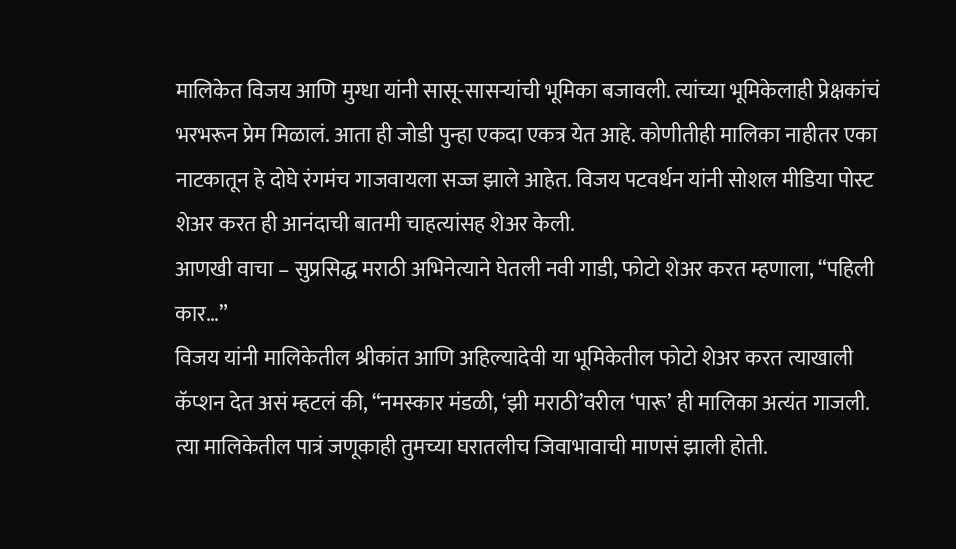मालिकेत विजय आणि मुग्धा यांनी सासू-सासऱ्यांची भूमिका बजावली. त्यांच्या भूमिकेलाही प्रेक्षकांचं भरभरून प्रेम मिळालं. आता ही जोडी पुन्हा एकदा एकत्र येत आहे. कोणीतीही मालिका नाहीतर एका नाटकातून हे दोघे रंगमंच गाजवायला सज्ज झाले आहेत. विजय पटवर्धन यांनी सोशल मीडिया पोस्ट शेअर करत ही आनंदाची बातमी चाहत्यांसह शेअर केली.
आणखी वाचा – सुप्रसिद्ध मराठी अभिनेत्याने घेतली नवी गाडी, फोटो शेअर करत म्हणाला, “पहिली कार…”
विजय यांनी मालिकेतील श्रीकांत आणि अहिल्यादेवी या भूमिकेतील फोटो शेअर करत त्याखाली कॅप्शन देत असं म्हटलं की, “नमस्कार मंडळी, ‘झी मराठी’वरील ‘पारू’ ही मालिका अत्यंत गाजली. त्या मालिकेतील पात्रं जणूकाही तुमच्या घरातलीच जिवाभावाची माणसं झाली होती.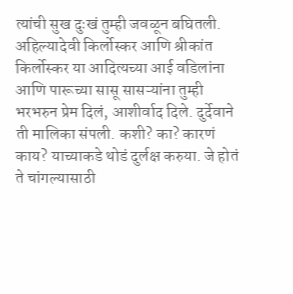त्यांची सुख दुःखं तुम्ही जवळून बघितली. अहिल्यादेवी किर्लोस्कर आणि श्रीकांत किर्लोस्कर या आदित्यच्या आई वडिलांना आणि पारूच्या सासू सासऱ्यांना तुम्ही भरभरुन प्रेम दिलं, आशीर्वाद दिले. दुर्देवाने ती मालिका संपली. कशी? का? कारणं काय? याच्याकडे थोडं दुर्लक्ष करुया. जे होतं ते चांगल्यासाठी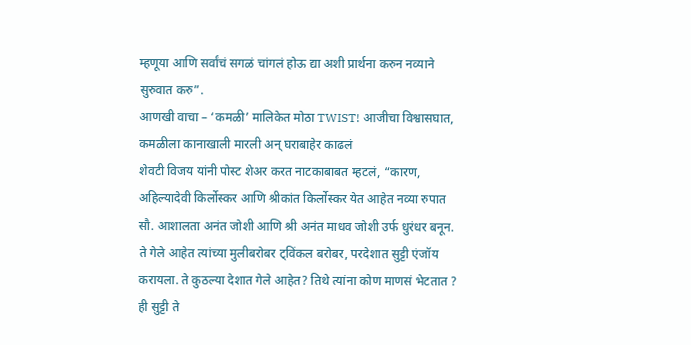म्हणूया आणि सर्वांचं सगळं चांगलं होऊ द्या अशी प्रार्थना करुन नव्याने सुरुवात करु”.
आणखी वाचा – ‘कमळी’ मालिकेत मोठा TWIST! आजीचा विश्वासघात, कमळीला कानाखाली मारली अन् घराबाहेर काढलं
शेवटी विजय यांनी पोस्ट शेअर करत नाटकाबाबत म्हटलं, “कारण, अहिल्यादेवी किर्लोस्कर आणि श्रीकांत किर्लोस्कर येत आहेत नव्या रुपात सौ. आशालता अनंत जोशी आणि श्री अनंत माधव जोशी उर्फ धुरंधर बनून. ते गेले आहेत त्यांच्या मुलीबरोबर ट्विंकल बरोबर, परदेशात सुट्टी एंजॉय करायला. ते कुठल्या देशात गेले आहेत? तिथे त्यांना कोण माणसं भेटतात ? ही सुट्टी ते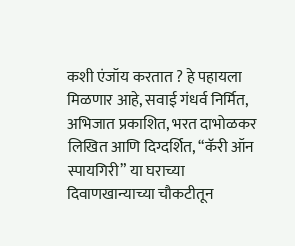कशी एंजॉय करतात ? हे पहायला मिळणार आहे, सवाई गंधर्व निर्मित, अभिजात प्रकाशित, भरत दाभोळकर लिखित आणि दिग्दर्शित, “कॅरी ऑन स्पायगिरी” या घराच्या दिवाणखान्याच्या चौकटीतून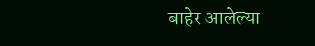बाहेर आलेल्या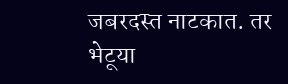जबरदस्त नाटकात. तर भेटूया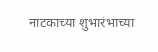नाटकाच्या शुभारंभाच्या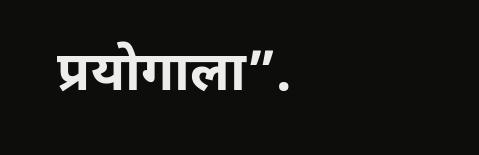प्रयोगाला”.